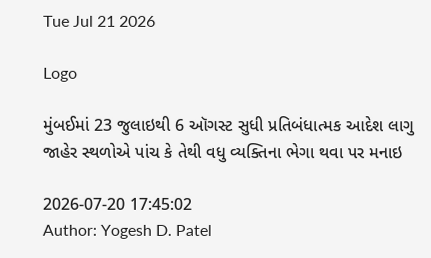Tue Jul 21 2026

Logo

મુંબઈમાં 23 જુલાઇથી 6 ઑગસ્ટ સુધી પ્રતિબંધાત્મક આદેશ લાગુ જાહેર સ્થળોએ પાંચ કે તેથી વધુ વ્યક્તિના ભેગા થવા પર મનાઇ

2026-07-20 17:45:02
Author: Yogesh D. Patel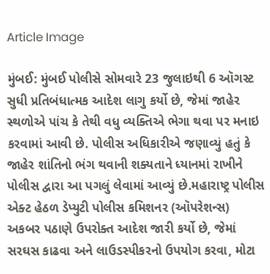Article Image

મુંબઈ: મુંબઈ પોલીસે સોમવારે 23 જુલાઇથી 6 ઑગસ્ટ સુધી પ્રતિબંધાત્મક આદેશ લાગુ કર્યો છે, જેમાં જાહેર સ્થળોએ પાંચ કે તેથી વધુ વ્યક્તિએ ભેગા થવા પર મનાઇ કરવામાં આવી છે. પોલીસ અધિકારીએ જણાવ્યું હતું કે જાહેર શાંતિનો ભંગ થવાની શક્યતાને ધ્યાનમાં રાખીને પોલીસ દ્વારા આ પગલું લેવામાં આવ્યું છે.મહારાષ્ટ્ર પોલીસ એક્ટ હેઠળ ડેપ્યુટી પોલીસ કમિશનર (ઑપરેશન્સ) અકબર પઠાણે ઉપરોક્ત આદેશ જારી કર્યો છે, જેમાં સરઘસ કાઢવા અને લાઉડસ્પીકરનો ઉપયોગ કરવા, મોટા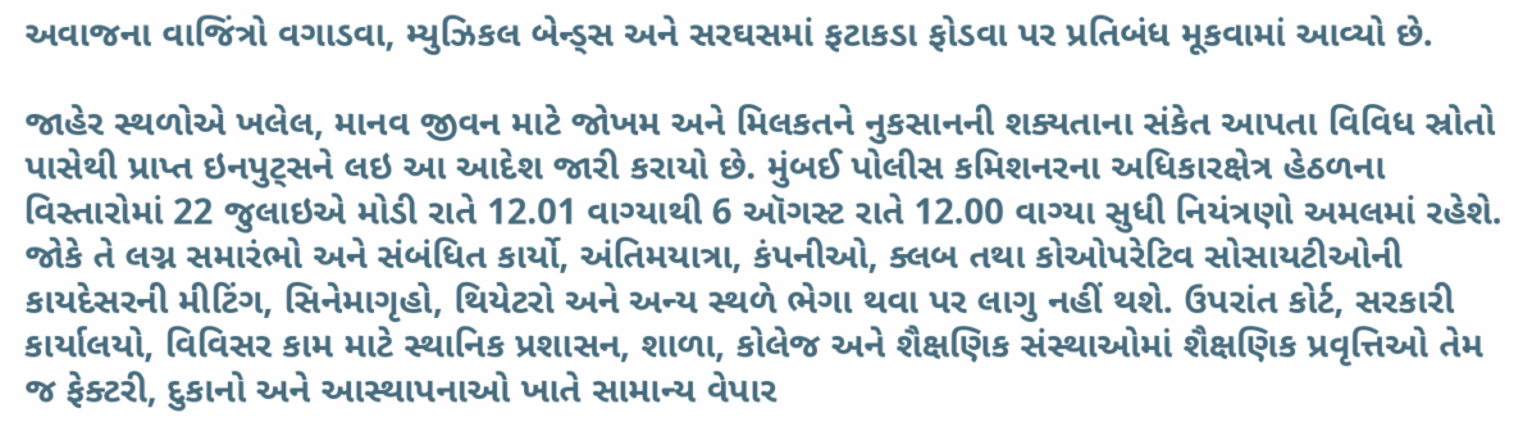અવાજના વાજિંત્રો વગાડવા, મ્યુઝિકલ બેન્ડ્સ અને સરઘસમાં ફટાકડા ફોડવા પર પ્રતિબંધ મૂકવામાં આવ્યો છે.

જાહેર સ્થળોએ ખલેલ, માનવ જીવન માટે જોખમ અને મિલકતને નુકસાનની શક્યતાના સંકેત આપતા વિવિધ સ્રોતો પાસેથી પ્રાપ્ત ઇનપુટ્સને લઇ આ આદેશ જારી કરાયો છે. મુંબઈ પોલીસ કમિશનરના અધિકારક્ષેત્ર હેઠળના વિસ્તારોમાં 22 જુલાઇએ મોડી રાતે 12.01 વાગ્યાથી 6 ઑગસ્ટ રાતે 12.00 વાગ્યા સુધી નિયંત્રણો અમલમાં રહેશે. જોકે તે લગ્ન સમારંભો અને સંબંધિત કાર્યો, અંતિમયાત્રા, કંપનીઓ, ક્લબ તથા કોઓપરેટિવ સોસાયટીઓની કાયદેસરની મીટિંગ, સિનેમાગૃહો, થિયેટરો અને અન્ય સ્થળે ભેગા થવા પર લાગુ નહીં થશે. ઉપરાંત કોર્ટ, સરકારી કાર્યાલયો, વિવિસર કામ માટે સ્થાનિક પ્રશાસન, શાળા, કોલેજ અને શૈક્ષણિક સંસ્થાઓમાં શૈક્ષણિક પ્રવૃત્તિઓ તેમ જ ફેક્ટરી, દુકાનો અને આસ્થાપનાઓ ખાતે સામાન્ય વેપાર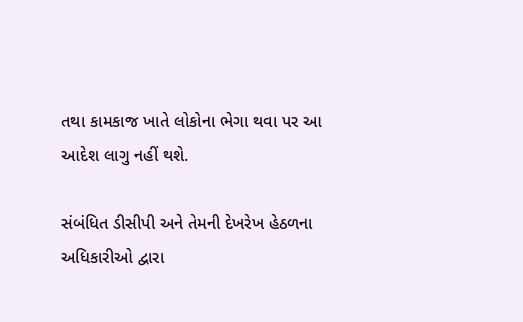તથા કામકાજ ખાતે લોકોના ભેગા થવા પર આ આદેશ લાગુ નહીં થશે.

સંબંધિત ડીસીપી અને તેમની દેખરેખ હેઠળના અધિકારીઓ દ્વારા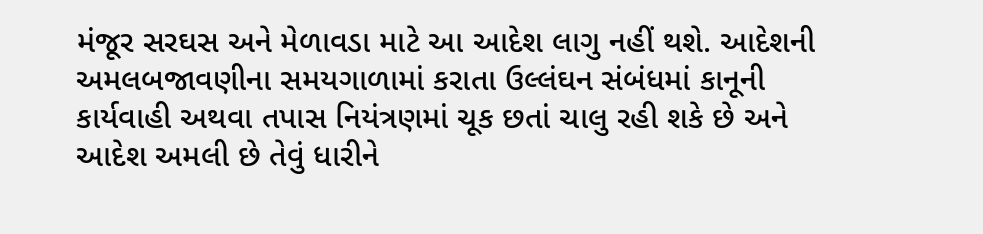મંજૂર સરઘસ અને મેળાવડા માટે આ આદેશ લાગુ નહીં થશે. આદેશની અમલબજાવણીના સમયગાળામાં કરાતા ઉલ્લંઘન સંબંધમાં કાનૂની કાર્યવાહી અથવા તપાસ નિયંત્રણમાં ચૂક છતાં ચાલુ રહી શકે છે અને આદેશ અમલી છે તેવું ધારીને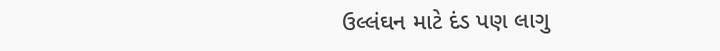ઉલ્લંઘન માટે દંડ પણ લાગુ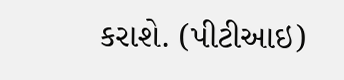કરાશે. (પીટીઆઇ)